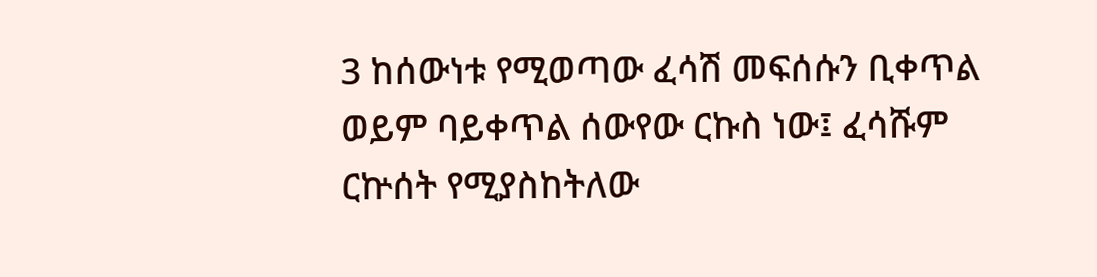3 ከሰውነቱ የሚወጣው ፈሳሽ መፍሰሱን ቢቀጥል ወይም ባይቀጥል ሰውየው ርኩስ ነው፤ ፈሳሹም ርኵሰት የሚያስከትለው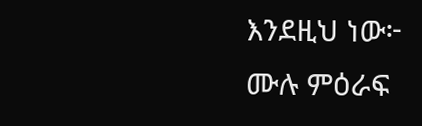እንደዚህ ነው፦
ሙሉ ምዕራፍ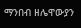ማንበብ ዘሌዋውያን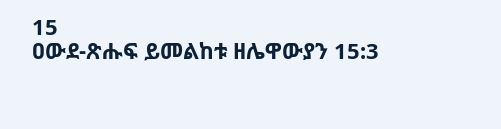15
ዐውደ-ጽሑፍ ይመልከቱ ዘሌዋውያን 15:3